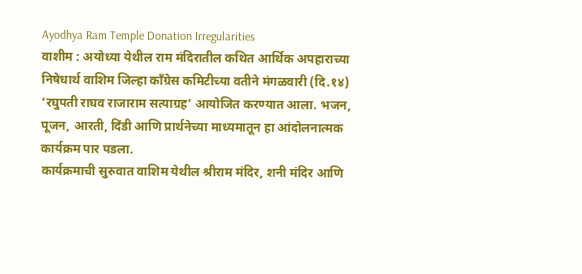Ayodhya Ram Temple Donation Irregularities
वाशीम : अयोध्या येथील राम मंदिरातील कथित आर्थिक अपहाराच्या निषेधार्थ वाशिम जिल्हा काँग्रेस कमिटीच्या वतीने मंगळवारी (दि.१४) ‘रघुपती राघव राजाराम सत्याग्रह’ आयोजित करण्यात आला. भजन, पूजन, आरती, दिंडी आणि प्रार्थनेच्या माध्यमातून हा आंदोलनात्मक कार्यक्रम पार पडला.
कार्यक्रमाची सुरुवात वाशिम येथील श्रीराम मंदिर, शनी मंदिर आणि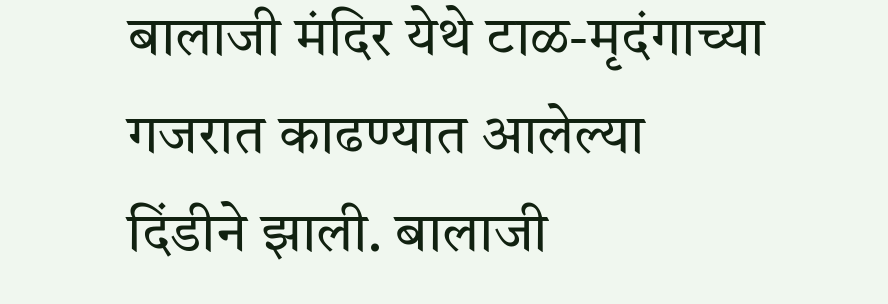बालाजी मंदिर येथे टाळ-मृदंगाच्या गजरात काढण्यात आलेल्या दिंडीने झाली. बालाजी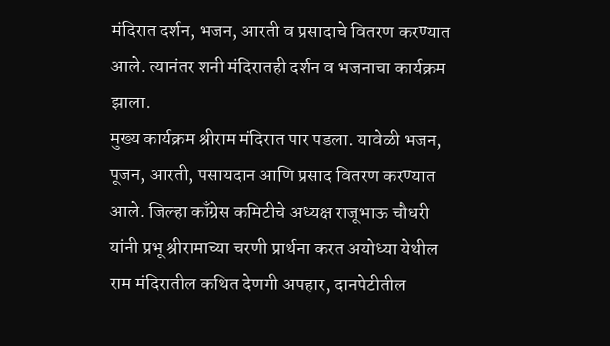मंदिरात दर्शन, भजन, आरती व प्रसादाचे वितरण करण्यात आले. त्यानंतर शनी मंदिरातही दर्शन व भजनाचा कार्यक्रम झाला.
मुख्य कार्यक्रम श्रीराम मंदिरात पार पडला. यावेळी भजन, पूजन, आरती, पसायदान आणि प्रसाद वितरण करण्यात आले. जिल्हा काँग्रेस कमिटीचे अध्यक्ष राजूभाऊ चौधरी यांनी प्रभू श्रीरामाच्या चरणी प्रार्थना करत अयोध्या येथील राम मंदिरातील कथित देणगी अपहार, दानपेटीतील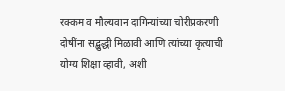रक्कम व मौल्यवान दागिन्यांच्या चोरीप्रकरणी दोषींना सद्बुद्धी मिळावी आणि त्यांच्या कृत्याची योग्य शिक्षा व्हावी, अशी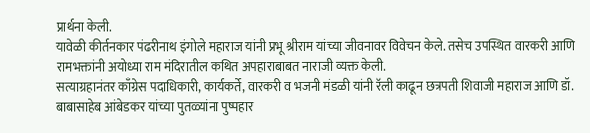प्रार्थना केली.
यावेळी कीर्तनकार पंढरीनाथ इंगोले महाराज यांनी प्रभू श्रीराम यांच्या जीवनावर विवेचन केले. तसेच उपस्थित वारकरी आणि रामभक्तांनी अयोध्या राम मंदिरातील कथित अपहाराबाबत नाराजी व्यक्त केली.
सत्याग्रहानंतर काँग्रेस पदाधिकारी, कार्यकर्ते, वारकरी व भजनी मंडळी यांनी रॅली काढून छत्रपती शिवाजी महाराज आणि डॉ. बाबासाहेब आंबेडकर यांच्या पुतळ्यांना पुष्पहार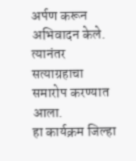अर्पण करून अभिवादन केले. त्यानंतर सत्याग्रहाचा समारोप करण्यात आला.
हा कार्यक्रम जिल्हा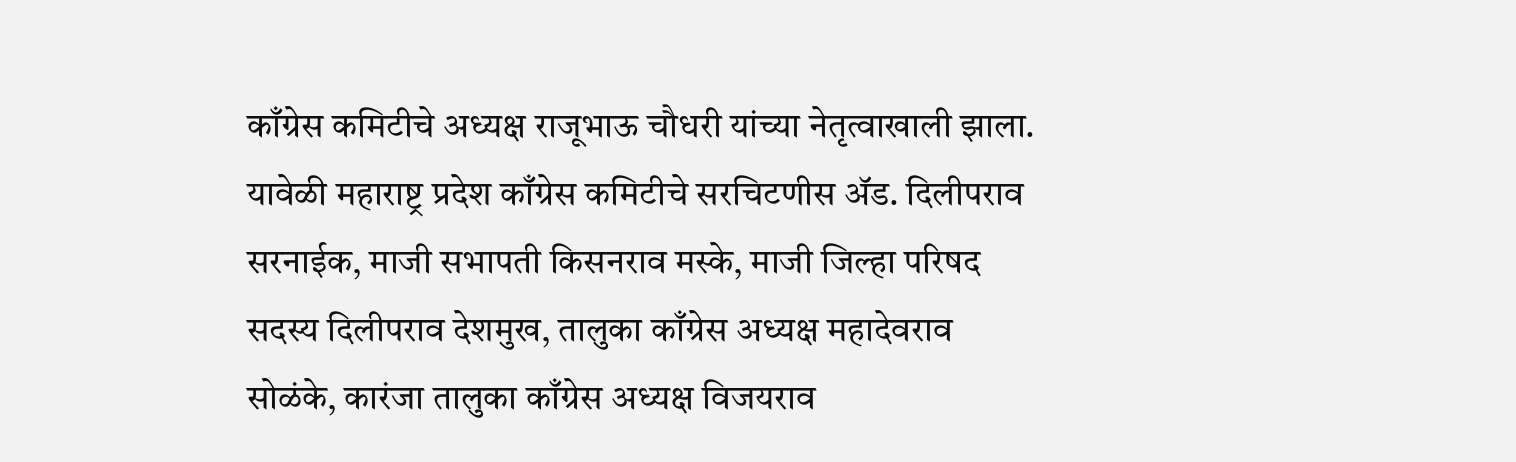काँग्रेस कमिटीचे अध्यक्ष राजूभाऊ चौधरी यांच्या नेतृत्वाखाली झाला. यावेळी महाराष्ट्र प्रदेश काँग्रेस कमिटीचे सरचिटणीस ॲड. दिलीपराव सरनाईक, माजी सभापती किसनराव मस्के, माजी जिल्हा परिषद सदस्य दिलीपराव देशमुख, तालुका काँग्रेस अध्यक्ष महादेवराव सोळंके, कारंजा तालुका काँग्रेस अध्यक्ष विजयराव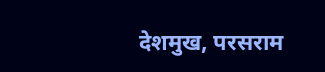देशमुख, परसराम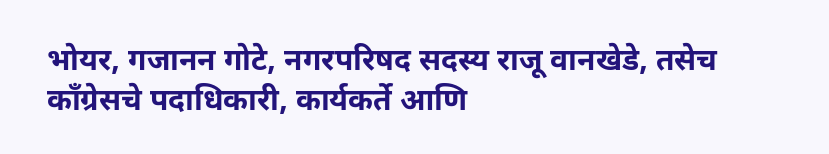भोयर, गजानन गोटे, नगरपरिषद सदस्य राजू वानखेडे, तसेच काँग्रेसचे पदाधिकारी, कार्यकर्ते आणि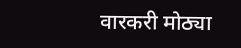वारकरी मोठ्या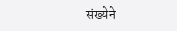संख्येने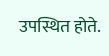उपस्थित होते.